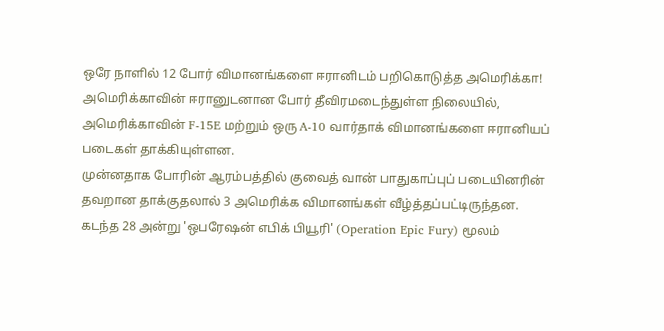ஒரே நாளில் 12 போர் விமானங்களை ஈரானிடம் பறிகொடுத்த அமெரிக்கா!
அமெரிக்காவின் ஈரானுடனான போர் தீவிரமடைந்துள்ள நிலையில், அமெரிக்காவின் F-15E மற்றும் ஒரு A-10 வார்தாக் விமானங்களை ஈரானியப் படைகள் தாக்கியுள்ளன.
முன்னதாக போரின் ஆரம்பத்தில் குவைத் வான் பாதுகாப்புப் படையினரின் தவறான தாக்குதலால் 3 அமெரிக்க விமானங்கள் வீழ்த்தப்பட்டிருந்தன.
கடந்த 28 அன்று 'ஒபரேஷன் எபிக் பியூரி' (Operation Epic Fury) மூலம்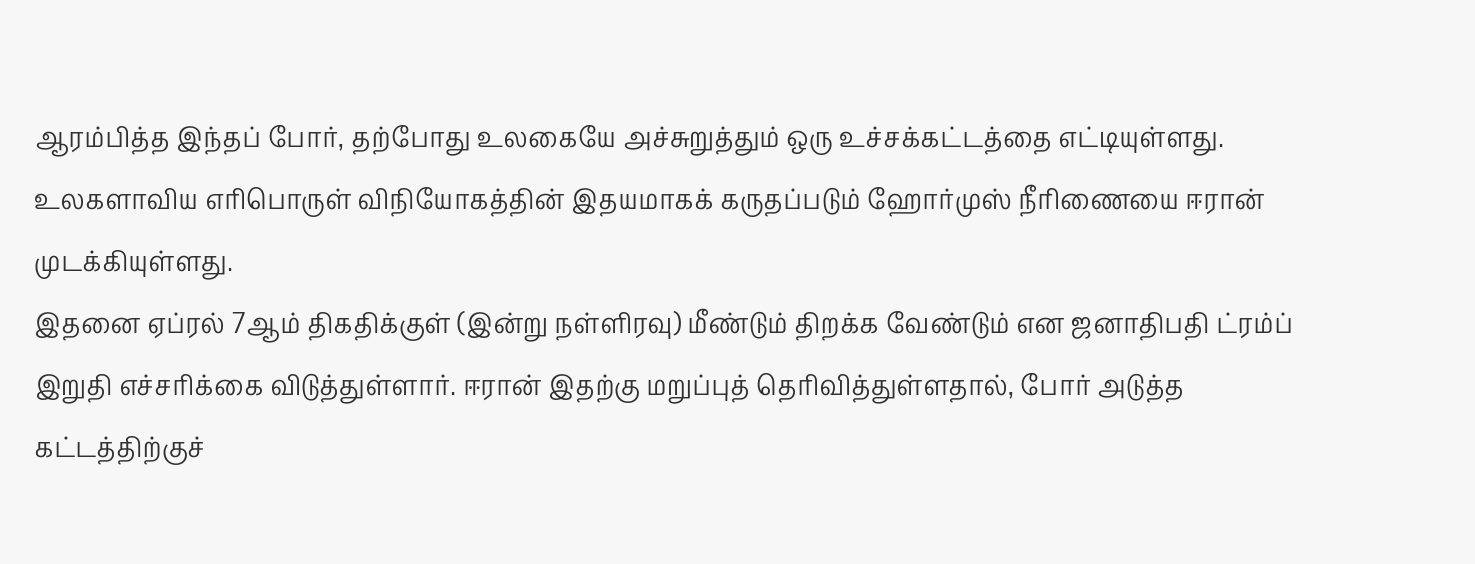ஆரம்பித்த இந்தப் போர், தற்போது உலகையே அச்சுறுத்தும் ஒரு உச்சக்கட்டத்தை எட்டியுள்ளது.
உலகளாவிய எரிபொருள் விநியோகத்தின் இதயமாகக் கருதப்படும் ஹோர்முஸ் நீரிணையை ஈரான் முடக்கியுள்ளது.
இதனை ஏப்ரல் 7ஆம் திகதிக்குள் (இன்று நள்ளிரவு) மீண்டும் திறக்க வேண்டும் என ஜனாதிபதி ட்ரம்ப் இறுதி எச்சரிக்கை விடுத்துள்ளார். ஈரான் இதற்கு மறுப்புத் தெரிவித்துள்ளதால், போர் அடுத்த கட்டத்திற்குச்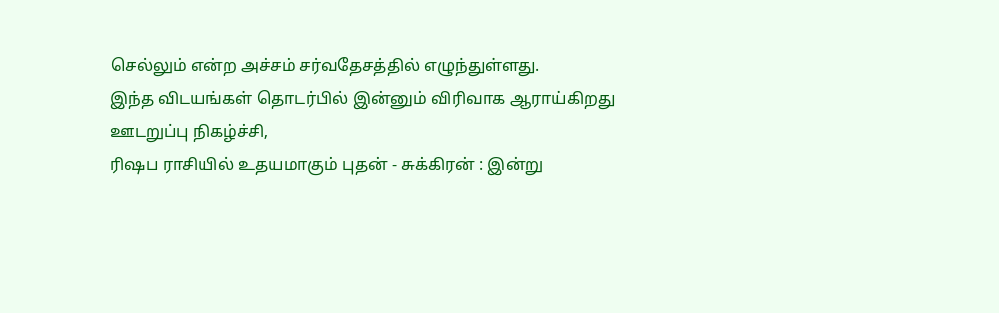செல்லும் என்ற அச்சம் சர்வதேசத்தில் எழுந்துள்ளது.
இந்த விடயங்கள் தொடர்பில் இன்னும் விரிவாக ஆராய்கிறது ஊடறுப்பு நிகழ்ச்சி,
ரிஷப ராசியில் உதயமாகும் புதன் - சுக்கிரன் : இன்று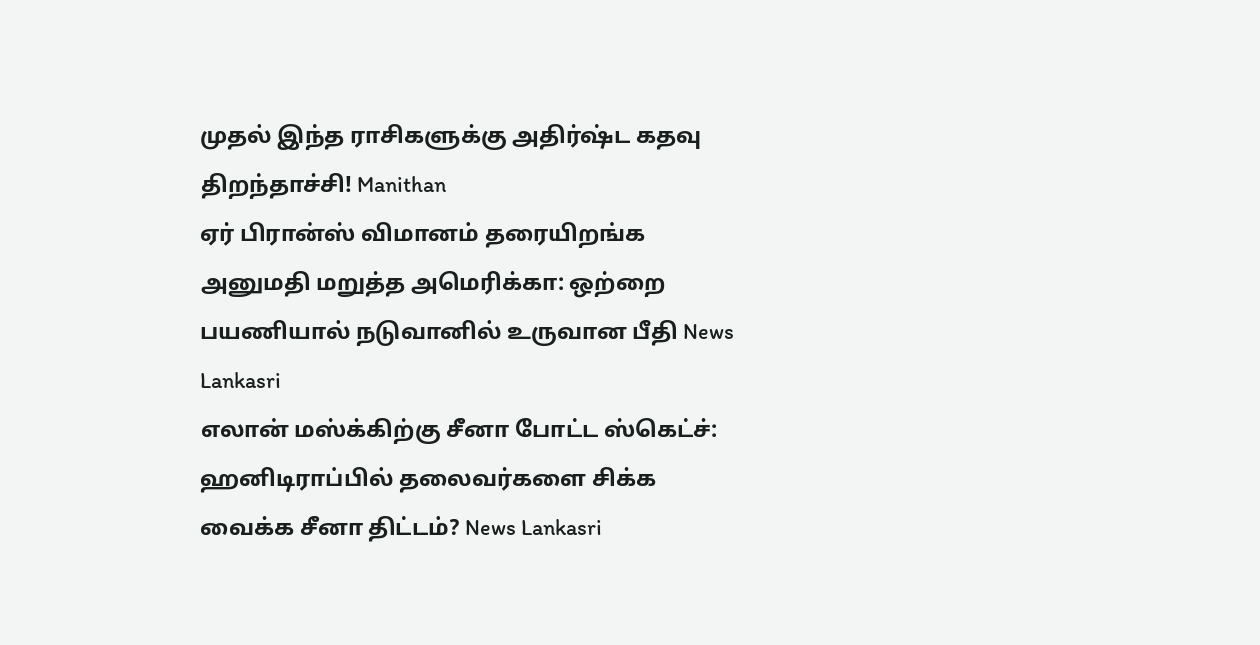முதல் இந்த ராசிகளுக்கு அதிர்ஷ்ட கதவு திறந்தாச்சி! Manithan
ஏர் பிரான்ஸ் விமானம் தரையிறங்க அனுமதி மறுத்த அமெரிக்கா: ஒற்றை பயணியால் நடுவானில் உருவான பீதி News Lankasri
எலான் மஸ்க்கிற்கு சீனா போட்ட ஸ்கெட்ச்: ஹனிடிராப்பில் தலைவர்களை சிக்க வைக்க சீனா திட்டம்? News Lankasri